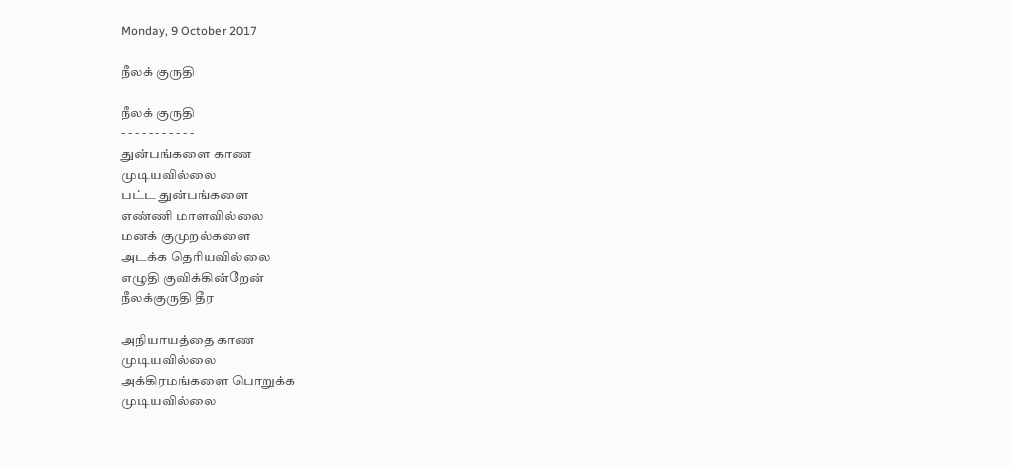Monday, 9 October 2017

நீலக் குருதி

நீலக் குருதி
- - - - - - - - - - -
துன்பங்களை காண
முடியவில்லை
பட்ட துன்பங்களை
எண்ணி மாளவில்லை
மனக் குமுறல்களை
அடக்க தெரியவில்லை
எழுதி குவிக்கின்றேன்
நீலக்குருதி தீர

அநியாயத்தை காண
முடியவில்லை
அக்கிரமங்களை பொறுக்க
முடியவில்லை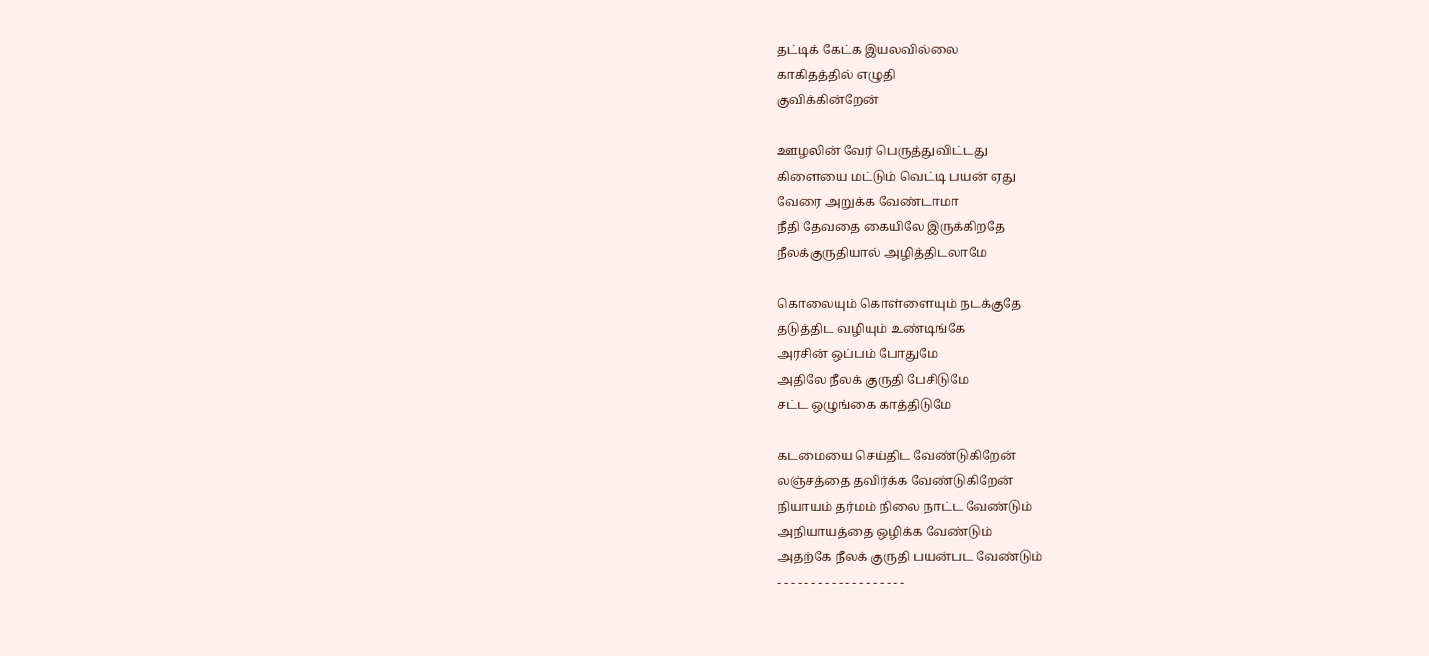தட்டிக் கேட்க இயலவில்லை
காகிதத்தில் எழுதி
குவிக்கின்றேன்

ஊழலின் வேர் பெருத்துவிட்டது
கிளையை மட்டும் வெட்டி பயன் ஏது
வேரை அறுக்க வேண்டாமா
நீதி தேவதை கையிலே இருக்கிறதே
நீலக்குருதியால் அழித்திடலாமே

கொலையும் கொள்ளையும் நடக்குதே
தடுத்திட வழியும் உண்டிங்கே
அரசின் ஒப்பம் போதுமே
அதிலே நீலக் குருதி பேசிடுமே
சட்ட ஒழுங்கை காத்திடுமே

கடமையை செய்திட வேண்டுகிறேன்
லஞ்சத்தை தவிர்க்க வேண்டுகிறேன்
நியாயம் தர்மம் நிலை நாட்ட வேண்டும்
அநியாயத்தை ஒழிக்க வேண்டும்
அதற்கே நீலக் குருதி பயன்பட வேண்டும்
- - - - - - - - - - - - - - - - - - -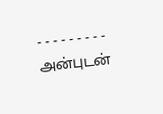- - - - - - - - -
அன்புடன்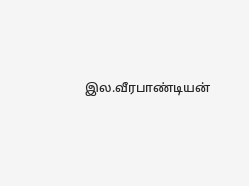இல.வீரபாண்டியன்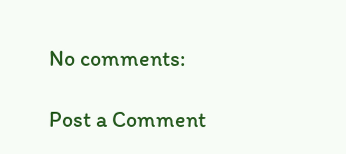No comments:

Post a Comment